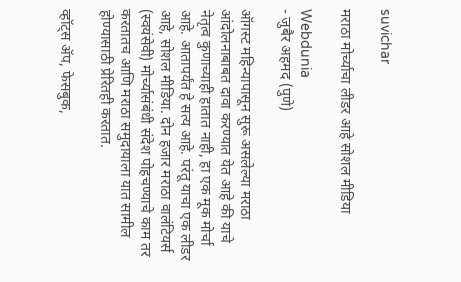suvichar

मराठा मोर्च्याचा लीडर आहे सोशल मीडिया

Webdunia
- जुबैर अहमद (पुणे)

ऑगस्ट महिन्यापासून सुरू असलेल्या मराठा आंदोलनाबाबत दावा करण्यात येत आहे की याचे नेतृत्व कुणाच्याही हातात नाही, हा एक मूक मोर्चा आहे. आतापर्यंत हे सत्य आहे. परंतू याचा एक लीडर आहे, सोशल मीडिया. दोन हजार मराठा वालंटियर्स (स्वयंसेवी) मोर्च्यासंबंधी संदेश पोहचण्याचे काम तर करतातच आणि मराठा समुदायाला यात सामील होण्यासाठी प्रेरितही करतात.

व्हॉट्स ॲप, फेसबुक,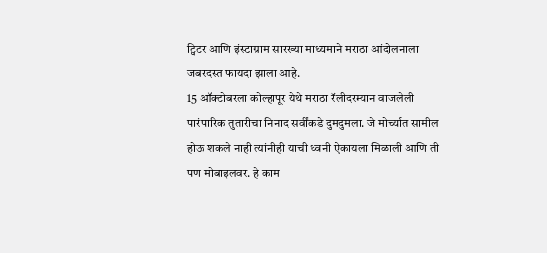ट्विटर आणि इंस्टाग्राम सारख्या माध्यमाने मराठा आंदोलनाला जबरदस्त फायदा झाला आहे.
15 ऑक्टोबरला कोल्हापूर येथे मराठा रॅलीदरम्यान वाजलेली पारंपारिक तुतारीचा निनाद सर्वींकडे दुमदुमला. जे मोर्च्यात सामील होऊ शकले नाही त्यांनीही याची ध्वनी ऐकायला मिळाली आणि ती पण मोबाइलवर. हे काम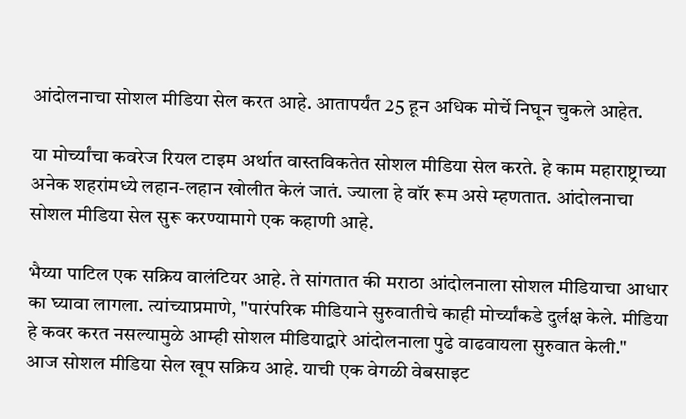आंदोलनाचा सोशल मीडिया सेल करत आहे. आतापर्यंत 25 हून अधिक मोर्चे निघून चुकले आहेत.

या मोर्च्यांचा कवरेज रियल टाइम अर्थात वास्तविकतेत सोशल मीडिया सेल करते. हे काम महाराष्ट्राच्या अनेक शहरांमध्ये लहान-लहान खोलीत केलं जातं. ज्याला हे वॉर रूम असे म्हणतात. आंदोलनाचा सोशल मीडिया सेल सुरू करण्यामागे एक कहाणी आहे.

भैय्या पाटिल एक सक्रिय वालंटियर आहे. ते सांगतात की मराठा आंदोलनाला सोशल मीडियाचा आधार का घ्यावा लागला. त्यांच्याप्रमाणे, "पारंपरिक मीडियाने सुरुवातीचे काही मोर्च्यांकडे दुर्लक्ष केले. मीडिया हे कवर करत नसल्यामुळे आम्ही सोशल मीडियाद्वारे आंदोलनाला पुढे वाढवायला सुरुवात केली."
आज सोशल मीडिया सेल खूप सक्रिय आहे. याची एक वेगळी वेबसाइट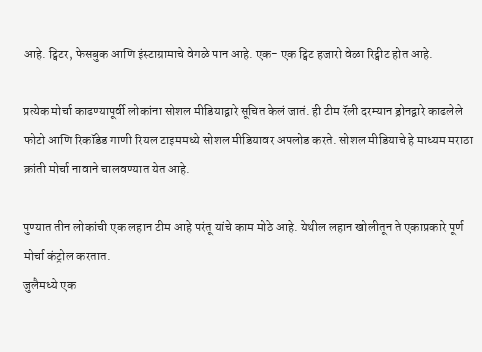आहे. ट्विटर, फेसबुक आणि इंस्टाग्रामाचे वेगळे पान आहे. एक- एक ट्विट हजारो वेळा रिट्वीट होत आहे.

प्रत्येक मोर्चा काढण्यापूर्वी लोकांना सोशल मीडियाद्वारे सूचित केलं जातं. ही टीम रॅली दरम्यान ड्रोनद्वारे काढलेले फोटो आणि रिकॉडेड गाणी रियल टाइममध्ये सोशल मीडियावर अपलोड करते. सोशल मीडियाचे हे माध्यम मराठा क्रांती मोर्चा नावाने चालवण्यात येत आहे.

पुण्यात तीन लोकांची एक लहान टीम आहे परंतू यांचे काम मोठे आहे. येथील लहान खोलीतून ते एकाप्रकारे पूर्ण मोर्चा कंट्रोल करतात.
जुलैमध्ये एक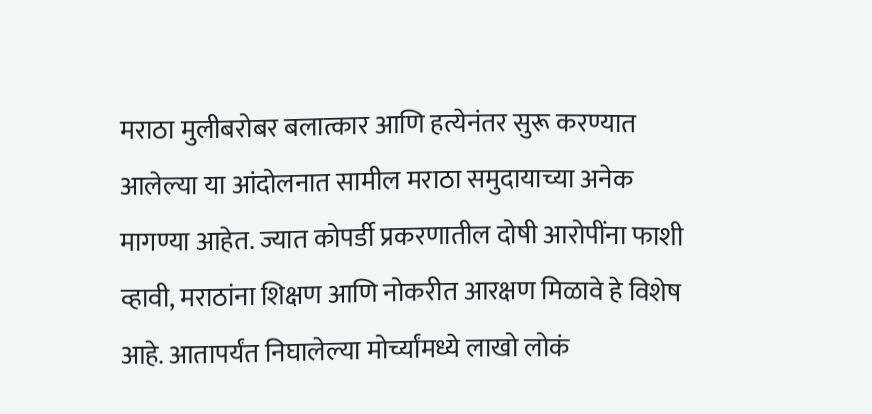मराठा मुलीबरोबर बलात्कार आणि हत्येनंतर सुरू करण्यात आलेल्या या आंदोलनात सामील मराठा समुदायाच्या अनेक मागण्या आहेत. ज्यात कोपर्डी प्रकरणातील दोषी आरोपींना फाशी व्हावी, मराठांना शिक्षण आणि नोकरीत आरक्षण मिळावे हे विशेष आहे. आतापर्यंत निघालेल्या मोर्च्यांमध्ये लाखो लोकं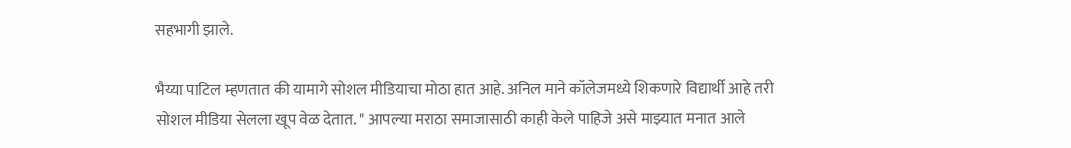सहभागी झाले.

भैय्या पाटिल म्हणतात की यामागे सोशल मीडियाचा मोठा हात आहे. अनिल माने कॉलेजमध्ये शिकणारे विद्यार्थी आहे तरी सोशल मीडिया सेलला खूप वेळ देतात. " आपल्या मराठा समाजासाठी काही केले पाहिजे असे माझ्यात मनात आले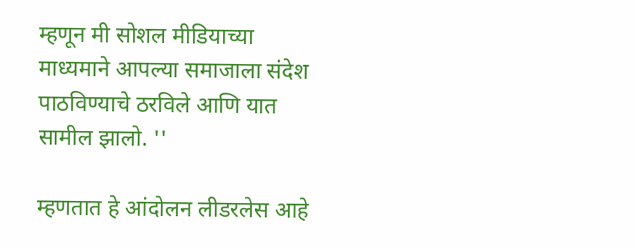म्हणून मी सोशल मीडियाच्या माध्यमाने आपल्या समाजाला संदेश पाठविण्याचे ठरविले आणि यात सामील झालो. ''

म्हणतात हे आंदोलन लीडरलेस आहे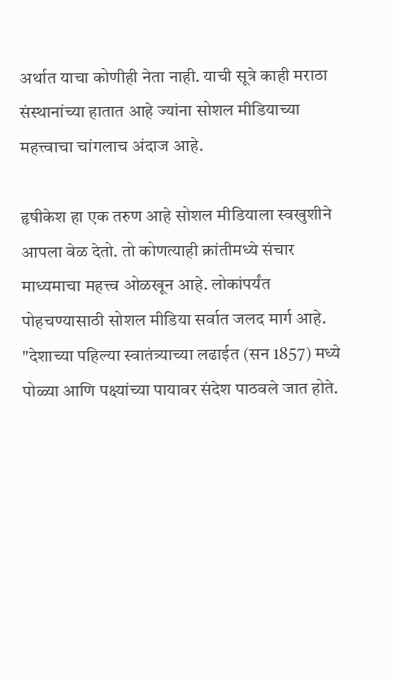अर्थात याचा कोणीही नेता नाही. याची सूत्रे काही मराठा संस्थानांच्या हातात आहे ज्यांना सोशल मीडियाच्या महत्त्वाचा चांगलाच अंदाज आहे.

हृषीकेश हा एक तरुण आहे सोशल मीडियाला स्वखुशीने आपला वेळ देतो. तो कोणत्याही क्रांतीमध्ये संचार माध्यमाचा महत्त्व ओळखून आहे. लोकांपर्यंत पोहचण्यासाठी सोशल मीडिया सर्वात जलद मार्ग आहे. "देशाच्या पहिल्या स्वातंत्र्याच्या लढाईत (सन 1857) मध्ये पोळ्या आणि पक्ष्यांच्या पायावर संदेश पाठवले जात होते.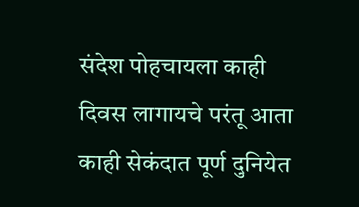संदेश पोहचायला काही दिवस लागायचे परंतू आता काही सेकंदात पूर्ण दुनियेत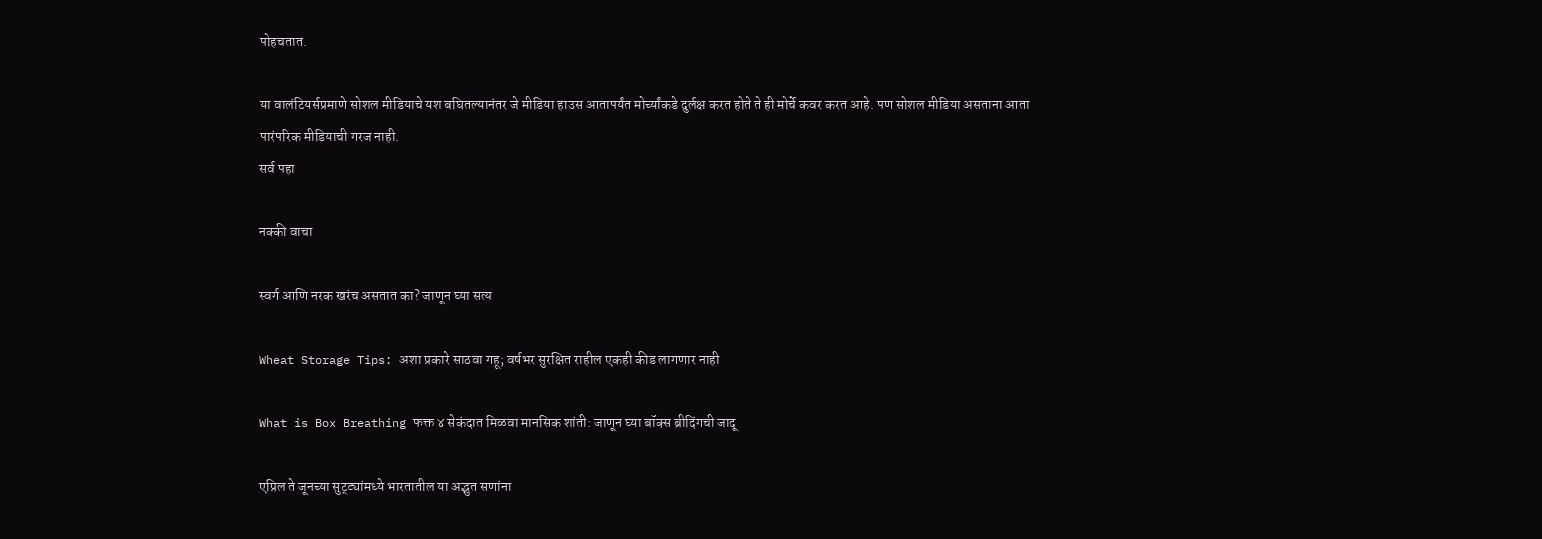पोहचतात.

या वालंटियर्सप्रमाणे सोशल मीडियाचे यश बघितल्यानंतर जे मीडिया हाउस आतापर्यंत मोर्च्यांकडे दुर्लक्ष करत होते ते ही मोर्चे कवर करत आहे. पण सोशल मीडिया असताना आता पारंपरिक मीडियाची गरज नाही.
सर्व पहा

नक्की वाचा

स्वर्ग आणि नरक खरंच असतात का? जाणून घ्या सत्य

Wheat Storage Tips: अशा प्रकारे साठवा गहू; वर्षभर सुरक्षित राहील एकही कीड लागणार नाही

What is Box Breathing फक्त ४ सेकंदात मिळवा मानसिक शांती: जाणून घ्या बॉक्स ब्रीदिंगची जादू

एप्रिल ते जूनच्या सुट्ट्यांमध्ये भारतातील या अद्भुत सणांना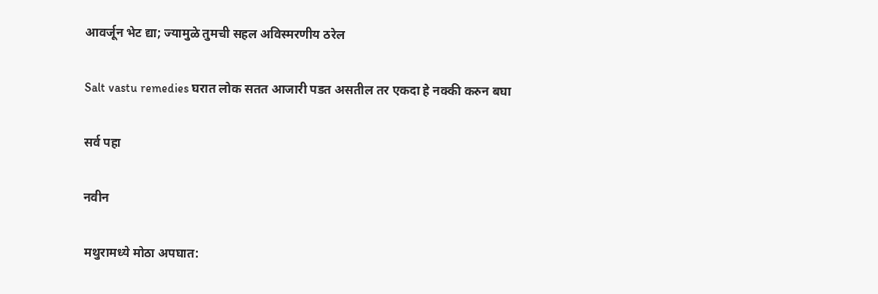आवर्जून भेट द्या; ज्यामुळे तुमची सहल अविस्मरणीय ठरेल

Salt vastu remedies घरात लोक सतत आजारी पडत असतील तर एकदा हे नक्की करुन बघा

सर्व पहा

नवीन

मथुरामध्ये मोठा अपघात: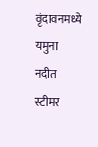वृंदावनमध्ये यमुना नदीत स्टीमर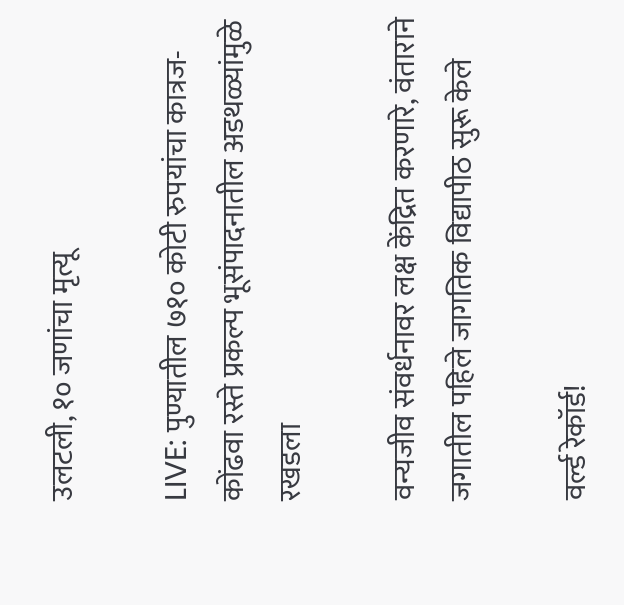उलटली, १० जणांचा मृत्यू

LIVE: पुण्यातील ७१० कोटी रुपयांचा कात्रज-कोंढवा रस्ते प्रकल्प भूसंपादनातील अडथळ्यांमुळे रखडला

वन्यजीव संवर्धनावर लक्ष केंद्रित करणारे, वंताराने जगातील पहिले जागतिक विद्यापीठ सुरू केले

वर्ल्ड रेकॉर्ड!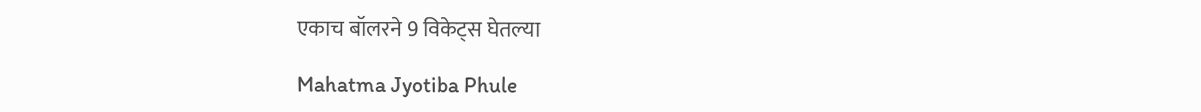एकाच बॉलरने 9 विकेट्स घेतल्या

Mahatma Jyotiba Phule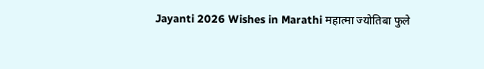Jayanti 2026 Wishes in Marathi महात्मा ज्योतिबा फुले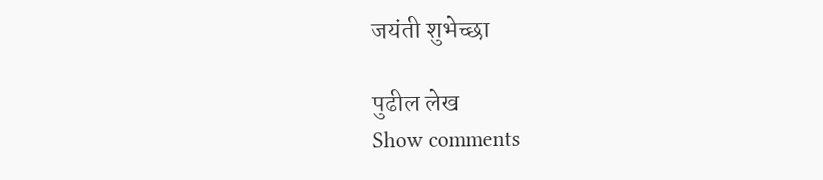जयंती शुभेच्छा

पुढील लेख
Show comments